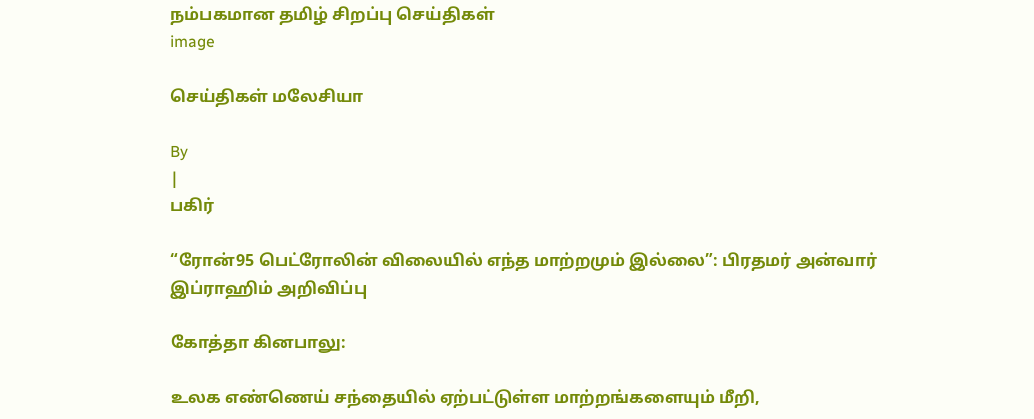நம்பகமான தமிழ் சிறப்பு செய்திகள்
image

செய்திகள் மலேசியா

By
|
பகிர்

“ரோன்95 பெட்ரோலின் விலையில் எந்த மாற்றமும் இல்லை”: பிரதமர் அன்வார் இப்ராஹிம் அறிவிப்பு

கோத்தா கினபாலு:

உலக எண்ணெய் சந்தையில் ஏற்பட்டுள்ள மாற்றங்களையும் மீறி,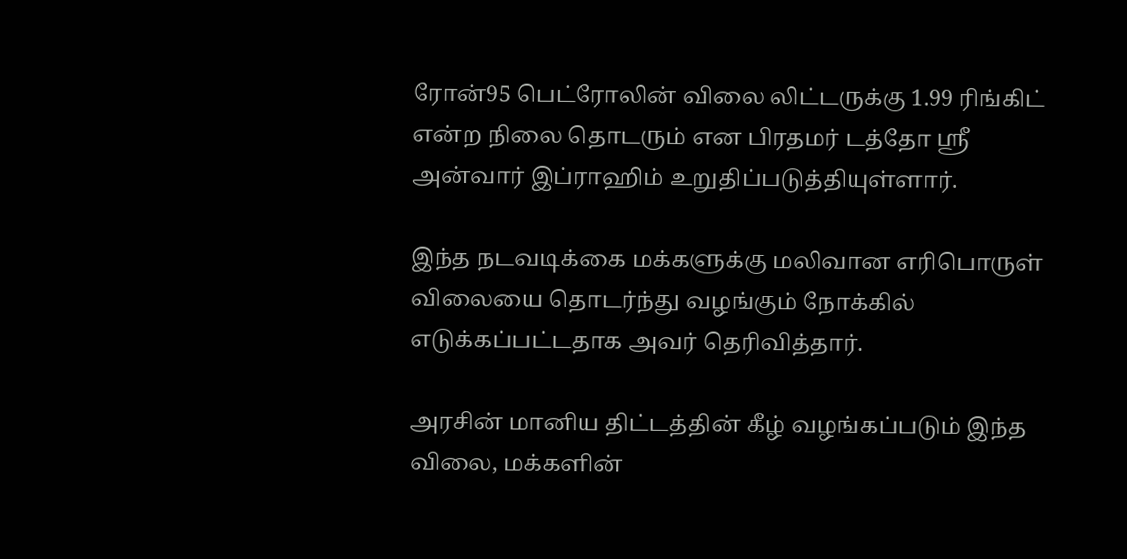ரோன்95 பெட்ரோலின் விலை லிட்டருக்கு 1.99 ரிங்கிட் என்ற நிலை தொடரும் என பிரதமர் டத்தோ ஸ்ரீ அன்வார் இப்ராஹிம் உறுதிப்படுத்தியுள்ளார்.

இந்த நடவடிக்கை மக்களுக்கு மலிவான எரிபொருள் விலையை தொடர்ந்து வழங்கும் நோக்கில் எடுக்கப்பட்டதாக அவர் தெரிவித்தார்.

அரசின் மானிய திட்டத்தின் கீழ் வழங்கப்படும் இந்த விலை, மக்களின்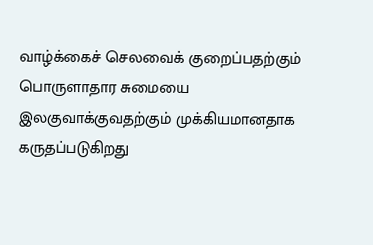வாழ்க்கைச் செலவைக் குறைப்பதற்கும் பொருளாதார சுமையை இலகுவாக்குவதற்கும் முக்கியமானதாக கருதப்படுகிறது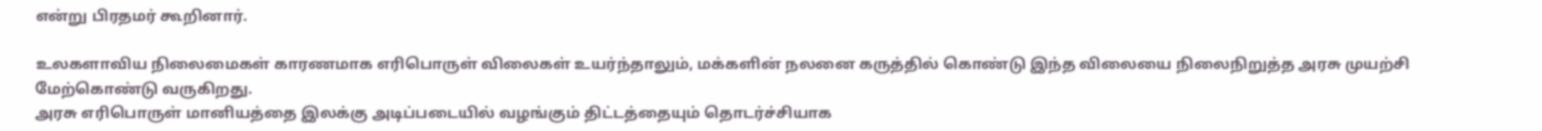என்று பிரதமர் கூறினார்.

உலகளாவிய நிலைமைகள் காரணமாக எரிபொருள் விலைகள் உயர்ந்தாலும், மக்களின் நலனை கருத்தில் கொண்டு இந்த விலையை நிலைநிறுத்த அரசு முயற்சி மேற்கொண்டு வருகிறது.
அரசு எரிபொருள் மானியத்தை இலக்கு அடிப்படையில் வழங்கும் திட்டத்தையும் தொடர்ச்சியாக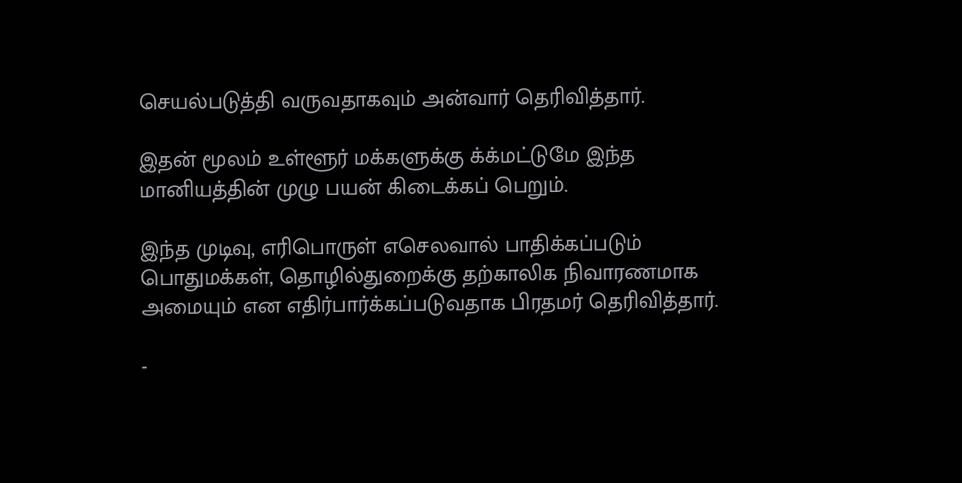செயல்படுத்தி வருவதாகவும் அன்வார் தெரிவித்தார்.

இதன் மூலம் உள்ளூர் மக்களுக்கு க்க்மட்டுமே இந்த மானியத்தின் முழு பயன் கிடைக்கப் பெறும்.

இந்த முடிவு, எரிபொருள் எசெலவால் பாதிக்கப்படும் பொதுமக்கள், தொழில்துறைக்கு தற்காலிக நிவாரணமாக அமையும் என எதிர்பார்க்கப்படுவதாக பிரதமர் தெரிவித்தார்.

-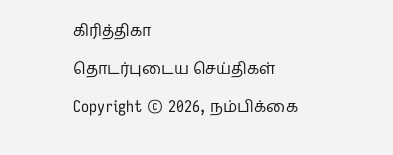கிரித்திகா

தொடர்புடைய செய்திகள்

Copyright © 2026, நம்பிக்கை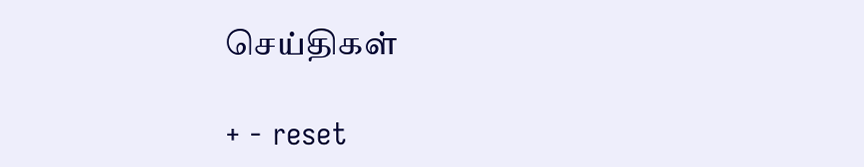செய்திகள்

+ - reset